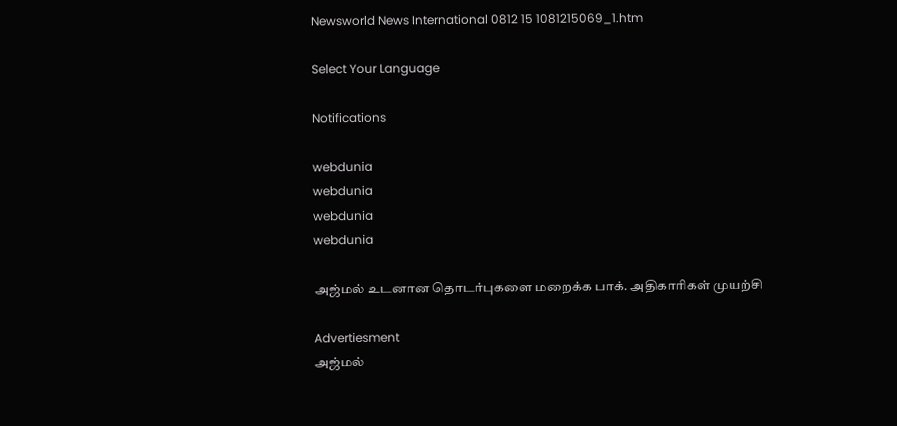Newsworld News International 0812 15 1081215069_1.htm

Select Your Language

Notifications

webdunia
webdunia
webdunia
webdunia

அஜ்மல் உடனான தொடர்புகளை மறைக்க பாக். அதிகாரிகள் முயற்சி

Advertiesment
அஜ்மல்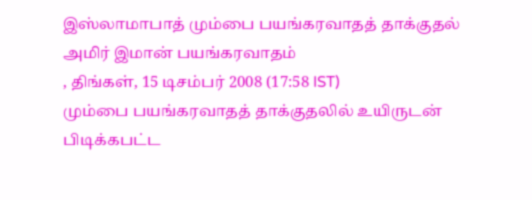இஸ்லாமாபாத் மும்பை பயங்கரவாதத் தாக்குதல் அமிர் இமான் பயங்கரவாதம்
, திங்கள், 15 டிசம்பர் 2008 (17:58 IST)
மும்பை பயங்கரவாதத் தாக்குதலில் உயிருடன் பிடிக்கபட்ட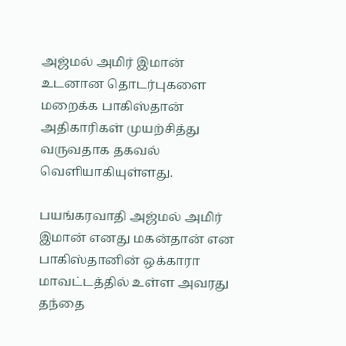அஜ்மல் அமிர் இமான் உடனான தொடர்புகளை மறைக்க பாகிஸ்தான் அதிகாரிகள் முயற்சித்து வருவதாக தகவல் வெளியாகியுள்ளது.

பயங்கரவாதி அஜ்மல் அமிர் இமான் எனது மகன்தான் என பாகிஸ்தானின் ஒக்காரா மாவட்டத்தில் உள்ள அவரது தந்தை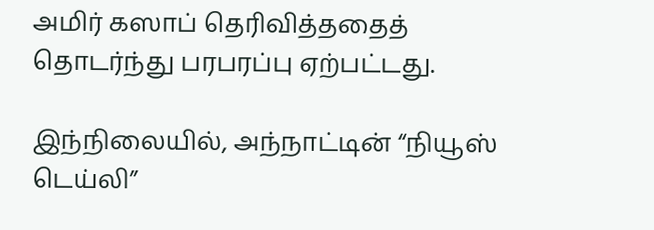அமிர் கஸாப் தெரிவித்ததைத் தொடர்ந்து பரபரப்பு ஏற்பட்டது.

இந்நிலையில், அந்நாட்டின் “நியூஸ் டெய்லி”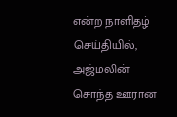என்ற நாளிதழ் செய்தியில், அஜ்மலின் சொந்த ஊரான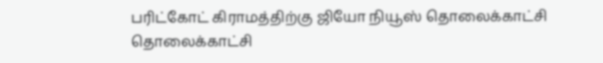பரிட்கோட் கிராமத்திற்கு ஜியோ நியூஸ் தொலைக்காட்சி தொலைக்காட்சி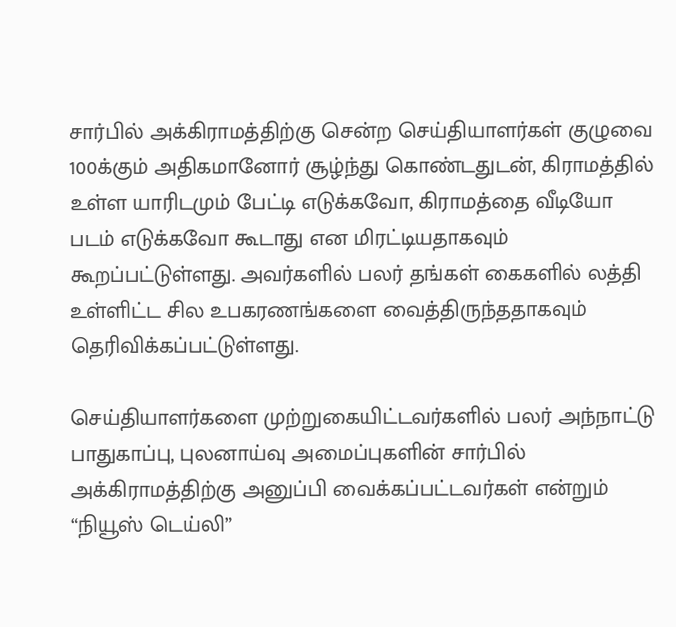சார்பில் அக்கிராமத்திற்கு சென்ற செய்தியாளர்கள் குழுவை 100க்கும் அதிகமானோர் சூழ்ந்து கொண்டதுடன், கிராமத்தில் உள்ள யாரிடமும் பேட்டி எடுக்கவோ, கிராமத்தை வீடியோ படம் எடுக்கவோ கூடாது என மிரட்டியதாகவும் கூறப்பட்டுள்ளது. அவர்களில் பலர் தங்கள் கைகளில் லத்தி உள்ளிட்ட சில உபகரணங்களை வைத்திருந்ததாகவும் தெரிவிக்கப்பட்டுள்ளது.

செய்தியாளர்களை முற்றுகையிட்டவர்களில் பலர் அந்நாட்டு பாதுகாப்பு, புலனாய்வு அமைப்புகளின் சார்பில் அக்கிராமத்திற்கு அனுப்பி வைக்கப்பட்டவர்கள் என்றும் “நியூஸ் டெய்லி”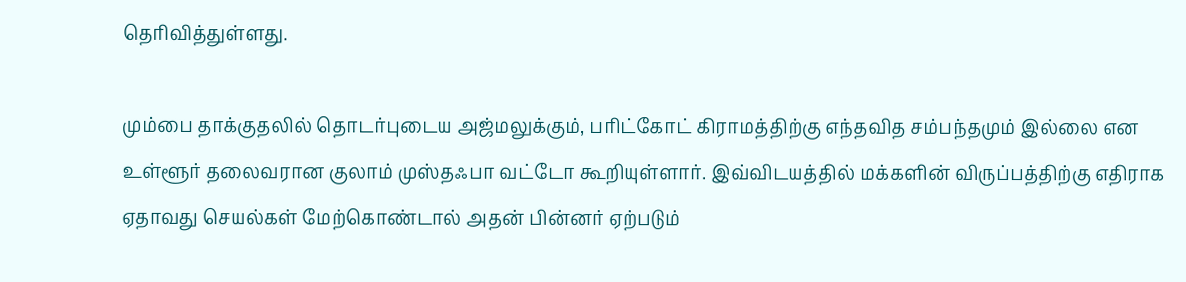தெரிவித்துள்ளது.

மும்பை தாக்குதலில் தொடர்புடைய அஜ்மலுக்கும், பரிட்கோட் கிராமத்திற்கு எந்தவித சம்பந்தமும் இல்லை என உள்ளூர் தலைவரான குலாம் முஸ்தஃபா வட்டோ கூறியுள்ளார். இவ்விடயத்தில் மக்களின் விருப்பத்திற்கு எதிராக ஏதாவது செயல்கள் மேற்கொண்டால் அதன் பின்னர் ஏற்படும்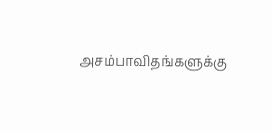அசம்பாவிதங்களுக்கு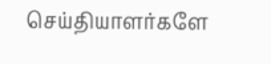செய்தியாளர்களே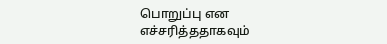பொறுப்பு என எச்சரித்ததாகவும்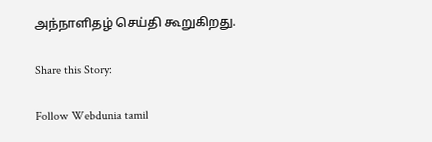அந்நாளிதழ் செய்தி கூறுகிறது.

Share this Story:

Follow Webdunia tamil